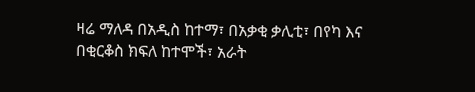ዛሬ ማለዳ በአዲስ ከተማ፣ በአቃቂ ቃሊቲ፣ በየካ እና በቂርቆስ ክፍለ ከተሞች፣ አራት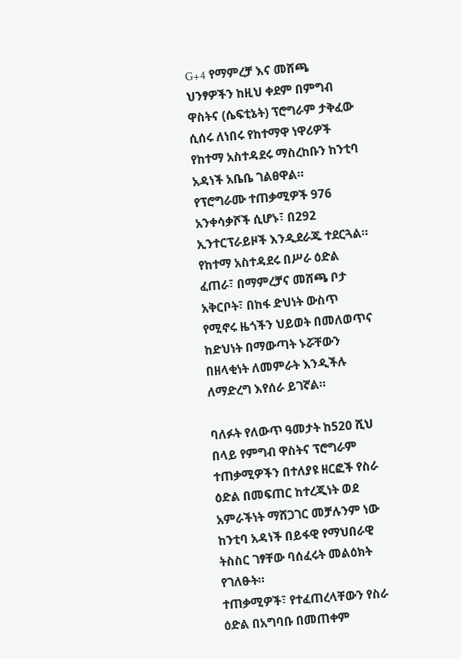G+4 የማምረቻ እና መሸጫ ህንፃዎችን ከዚህ ቀደም በምግብ ዋስትና (ሴፍቲኔት) ፕሮግራም ታቅፈው ሲሰሩ ለነበሩ የከተማዋ ነዋሪዎች የከተማ አስተዳደሩ ማስረከቡን ከንቲባ አዳነች አቤቤ ገልፀዋል።
የፕሮግራሙ ተጠቃሚዎች 976 አንቀሳቃሾች ሲሆኑ፣ በ292 ኢንተርፕራይዞች እንዲደራጁ ተደርጓል።
የከተማ አስተዳደሩ በሥራ ዕድል ፈጠራ፣ በማምረቻና መሸጫ ቦታ አቅርቦት፣ በከፋ ድህነት ውስጥ የሚኖሩ ዜጎችን ህይወት በመለወጥና ከድህነት በማውጣት ኑሯቸውን በዘላቂነት ለመምራት እንዲችሉ ለማድረግ እየሰራ ይገኛል።

ባለፉት የለውጥ ዓመታት ከ520 ሺህ በላይ የምግብ ዋስትና ፕሮግራም ተጠቃሚዎችን በተለያዩ ዘርፎች የስራ ዕድል በመፍጠር ከተረጂነት ወደ አምራችነት ማሸጋገር መቻሉንም ነው ከንቲባ አዳነች በይፋዊ የማህበራዊ ትስስር ገፃቸው ባሰፈሩት መልዕክት የገለፁት።
ተጠቃሚዎች፣ የተፈጠረላቸውን የስራ ዕድል በአግባቡ በመጠቀም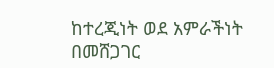ከተረጂነት ወደ አምራችነት በመሸጋገር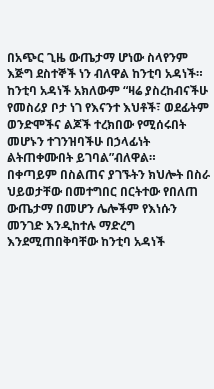በአጭር ጊዜ ውጤታማ ሆነው ስላየንም እጅግ ደስተኞች ነን ብለዋል ከንቲባ አዳነች።
ከንቲባ አዳነች አክለውም “ዛሬ ያስረከብናችሁ የመስሪያ ቦታ ነገ የእናንተ እህቶች፣ ወደፊትም ወንድሞችና ልጆች ተረክበው የሚሰሩበት መሆኑን ተገንዝባችሁ በኃላፊነት ልትጠቀሙበት ይገባል”ብለዋል።
በቀጣይም በስልጠና ያገኙትን ክህሎት በስራ ህይወታቸው በመተግበር በርትተው የበለጠ ውጤታማ በመሆን ሌሎችም የእነሱን መንገድ እንዲከተሉ ማድረግ እንደሚጠበቅባቸው ከንቲባ አዳነች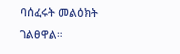ባሰፈሩት መልዕክት ገልፀዋል።